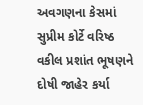અવગણના કેસમાં સુપ્રીમ કોર્ટે વરિષ્ઠ વકીલ પ્રશાંત ભૂષણને દોષી જાહેર કર્યા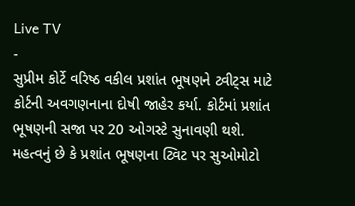Live TV
-
સુપ્રીમ કોર્ટે વરિષ્ઠ વકીલ પ્રશાંત ભૂષણને ટ્વીટ્સ માટે કોર્ટની અવગણનાના દોષી જાહેર કર્યા. કોર્ટમાં પ્રશાંત ભૂષણની સજા પર 20 ઓગસ્ટે સુનાવણી થશે. મહત્વનું છે કે પ્રશાંત ભૂષણના ટ્વિટ પર સુઓમોટો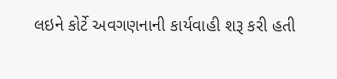લઇને કોર્ટે અવગણનાની કાર્યવાહી શરૂ કરી હતી